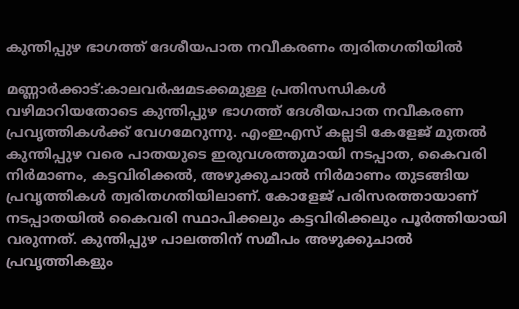കുന്തിപ്പുഴ ഭാഗത്ത് ദേശീയപാത നവീകരണം ത്വരിതഗതിയില്‍

മണ്ണാര്‍ക്കാട്:കാലവര്‍ഷമടക്കമുള്ള പ്രതിസന്ധികള്‍ വഴിമാറിയതോടെ കുന്തിപ്പുഴ ഭാഗത്ത് ദേശീയപാത നവീകരണ പ്രവൃത്തികള്‍ക്ക് വേഗമേറുന്നു. എംഇഎസ് കല്ലടി കേളേജ് മുതല്‍ കുന്തിപ്പുഴ വരെ പാതയുടെ ഇരുവശത്തുമായി നടപ്പാത, കൈവരി നിര്‍മാണം, കട്ടവിരിക്കല്‍, അഴുക്കുചാല്‍ നിര്‍മാണം തുടങ്ങിയ പ്രവൃത്തികള്‍ ത്വരിതഗതിയിലാണ്. കോളേജ് പരിസരത്തായാണ് നടപ്പാതയില്‍ കൈവരി സ്ഥാപിക്കലും കട്ടവിരിക്കലും പൂര്‍ത്തിയായി വരുന്നത്. കുന്തിപ്പുഴ പാലത്തിന് സമീപം അഴുക്കുചാല്‍ പ്രവൃത്തികളും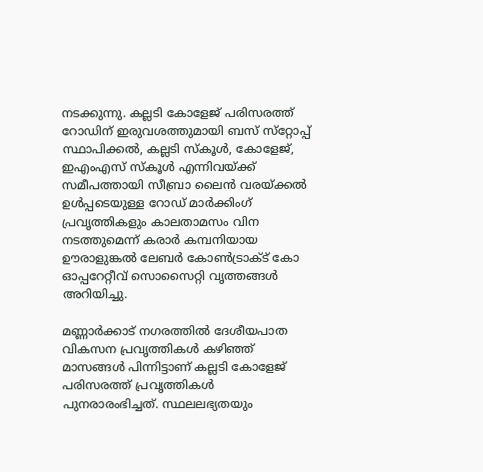നടക്കുന്നു. കല്ലടി കോളേജ് പരിസരത്ത് റോഡിന് ഇരുവശത്തുമായി ബസ് സ്‌റ്റോപ്പ് സ്ഥാപിക്കല്‍, കല്ലടി സ്‌കൂള്‍, കോളേജ്, ഇഎംഎസ് സ്‌കൂള്‍ എന്നിവയ്ക്ക് സമീപത്തായി സീബ്രാ ലൈന്‍ വരയ്ക്കല്‍ ഉള്‍പ്പടെയുള്ള റോഡ് മാര്‍ക്കിംഗ് പ്രവൃത്തികളും കാലതാമസം വിന നടത്തുമെന്ന് കരാര്‍ കമ്പനിയായ ഊരാളുങ്കല്‍ ലേബര്‍ കോണ്‍ട്രാക്ട് കോ ഓപ്പറേറ്റീവ് സൊസൈറ്റി വൃത്തങ്ങള്‍ അറിയിച്ചു.

മണ്ണാര്‍ക്കാട് നഗരത്തില്‍ ദേശീയപാത വികസന പ്രവൃത്തികള്‍ കഴിഞ്ഞ് മാസങ്ങള്‍ പിന്നിട്ടാണ് കല്ലടി കോളേജ് പരിസരത്ത് പ്രവൃത്തികള്‍ പുനരാരംഭിച്ചത്. സ്ഥലലഭ്യതയും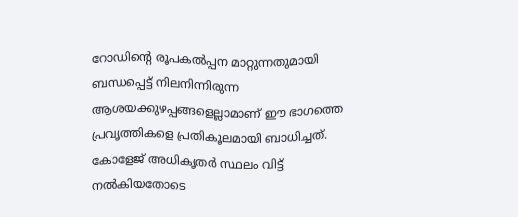റോഡിന്റെ രൂപകല്‍പ്പന മാറ്റുന്നതുമായി ബന്ധപ്പെട്ട് നിലനിന്നിരുന്ന ആശയക്കുഴപ്പങ്ങളെല്ലാമാണ് ഈ ഭാഗത്തെ പ്രവൃത്തികളെ പ്രതികൂലമായി ബാധിച്ചത്. കോളേജ് അധികൃതര്‍ സ്ഥലം വിട്ട് നല്‍കിയതോടെ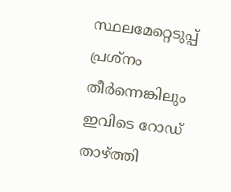സ്ഥലമേറ്റെടുപ്പ് പ്രശ്‌നം തീര്‍ന്നെങ്കിലും ഇവിടെ റോഡ് താഴ്ത്തി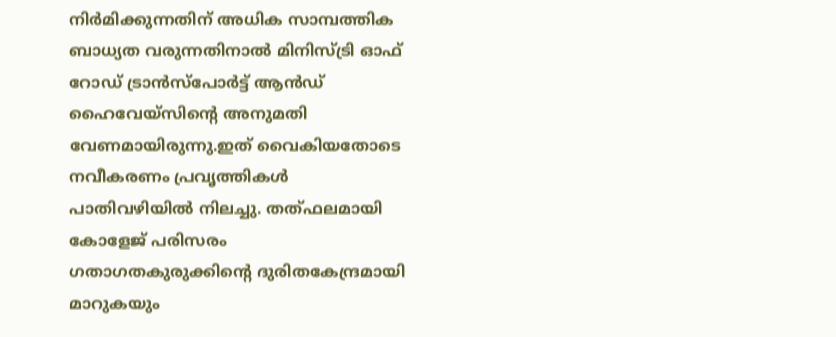നിര്‍മിക്കുന്നതിന് അധിക സാമ്പത്തിക ബാധ്യത വരുന്നതിനാല്‍ മിനിസ്ട്രി ഓഫ് റോഡ് ട്രാന്‍സ്‌പോര്‍ട്ട് ആന്‍ഡ് ഹൈവേയ്‌സിന്റെ അനുമതി വേണമായിരുന്നു.ഇത് വൈകിയതോടെ നവീകരണം പ്രവൃത്തികള്‍ പാതിവഴിയില്‍ നിലച്ചു. തത്ഫലമായി കോളേജ് പരിസരം ഗതാഗതകുരുക്കിന്റെ ദുരിതകേന്ദ്രമായി മാറുകയും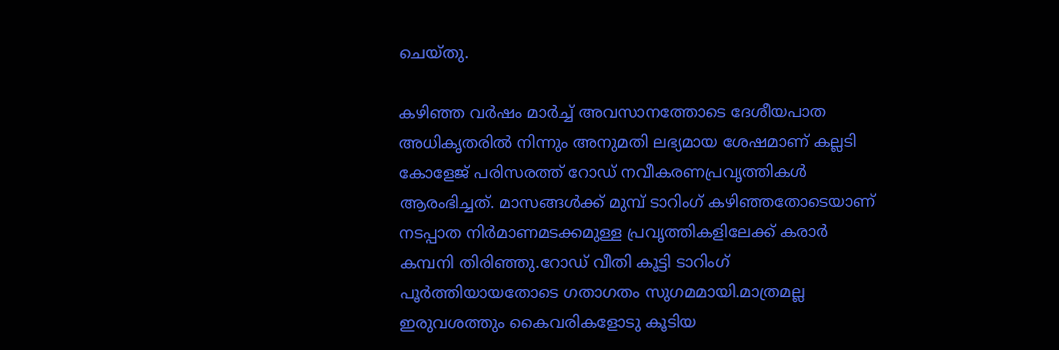ചെയ്തു.

കഴിഞ്ഞ വര്‍ഷം മാര്‍ച്ച് അവസാനത്തോടെ ദേശീയപാത അധികൃതരില്‍ നിന്നും അനുമതി ലഭ്യമായ ശേഷമാണ് കല്ലടി കോളേജ് പരിസരത്ത് റോഡ് നവീകരണപ്രവൃത്തികള്‍ ആരംഭിച്ചത്. മാസങ്ങള്‍ക്ക് മുമ്പ് ടാറിംഗ് കഴിഞ്ഞതോടെയാണ് നടപ്പാത നിര്‍മാണമടക്കമുള്ള പ്രവൃത്തികളിലേക്ക് കരാര്‍ കമ്പനി തിരിഞ്ഞു.റോഡ് വീതി കൂട്ടി ടാറിംഗ് പൂര്‍ത്തിയായതോടെ ഗതാഗതം സുഗമമായി.മാത്രമല്ല ഇരുവശത്തും കൈവരികളോടു കൂടിയ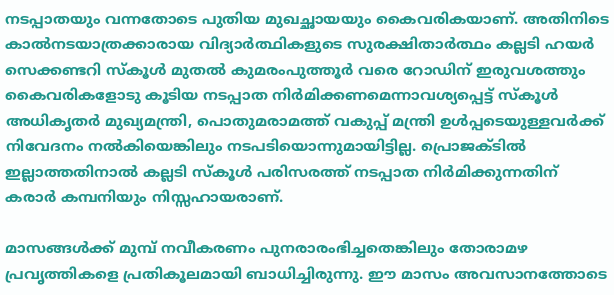നടപ്പാതയും വന്നതോടെ പുതിയ മുഖച്ഛായയും കൈവരികയാണ്. അതിനിടെ കാല്‍നടയാത്രക്കാരായ വിദ്യാര്‍ത്ഥികളുടെ സുരക്ഷിതാര്‍ത്ഥം കല്ലടി ഹയര്‍ സെക്കണ്ടറി സ്‌കൂള്‍ മുതല്‍ കുമരംപുത്തൂര്‍ വരെ റോഡിന് ഇരുവശത്തും കൈവരികളോടു കൂടിയ നടപ്പാത നിര്‍മിക്കണമെന്നാവശ്യപ്പെട്ട് സ്‌കൂള്‍ അധികൃതര്‍ മുഖ്യമന്ത്രി, പൊതുമരാമത്ത് വകുപ്പ് മന്ത്രി ഉള്‍പ്പടെയുള്ളവര്‍ക്ക് നിവേദനം നല്‍കിയെങ്കിലും നടപടിയൊന്നുമായിട്ടില്ല. പ്രൊജക്ടില്‍ ഇല്ലാത്തതിനാല്‍ കല്ലടി സ്‌കൂള്‍ പരിസരത്ത് നടപ്പാത നിര്‍മിക്കുന്നതിന് കരാര്‍ കമ്പനിയും നിസ്സഹായരാണ്.

മാസങ്ങള്‍ക്ക് മുമ്പ് നവീകരണം പുനരാരംഭിച്ചതെങ്കിലും തോരാമഴ പ്രവൃത്തികളെ പ്രതികൂലമായി ബാധിച്ചിരുന്നു. ഈ മാസം അവസാനത്തോടെ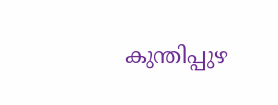കുന്തിപ്പുഴ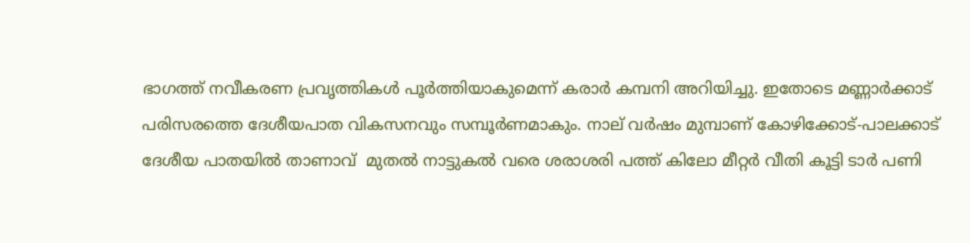ഭാഗത്ത് നവീകരണ പ്രവൃത്തികള്‍ പൂര്‍ത്തിയാകുമെന്ന് കരാര്‍ കമ്പനി അറിയിച്ചു. ഇതോടെ മണ്ണാര്‍ക്കാട് പരിസരത്തെ ദേശീയപാത വികസനവും സമ്പൂര്‍ണമാകും. നാല് വര്‍ഷം മുമ്പാണ് കോഴിക്കോട്-പാലക്കാട് ദേശീയ പാതയില്‍ താണാവ്  മുതല്‍ നാട്ടുകല്‍ വരെ ശരാശരി പത്ത് കിലോ മീറ്റര്‍ വീതി കൂട്ടി ടാര്‍ പണി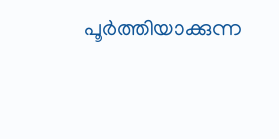പൂര്‍ത്തിയാക്കുന്ന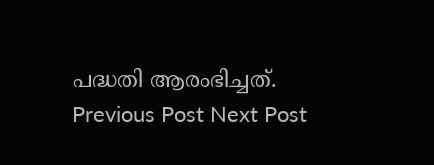പദ്ധതി ആരംഭിച്ചത്.
Previous Post Next Post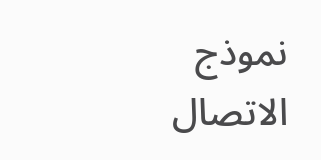نموذج الاتصال